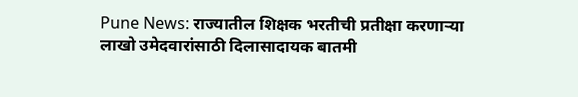Pune News: राज्यातील शिक्षक भरतीची प्रतीक्षा करणाऱ्या लाखो उमेदवारांसाठी दिलासादायक बातमी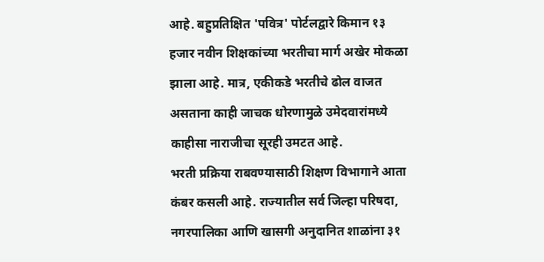आहे. बहुप्रतिक्षित 'पवित्र' पोर्टलद्वारे किमान १३ हजार नवीन शिक्षकांच्या भरतीचा मार्ग अखेर मोकळा झाला आहे. मात्र, एकीकडे भरतीचे ढोल वाजत असताना काही जाचक धोरणामुळे उमेदवारांमध्ये काहीसा नाराजीचा सूरही उमटत आहे.
भरती प्रक्रिया राबवण्यासाठी शिक्षण विभागाने आता कंबर कसली आहे. राज्यातील सर्व जिल्हा परिषदा, नगरपालिका आणि खासगी अनुदानित शाळांना ३१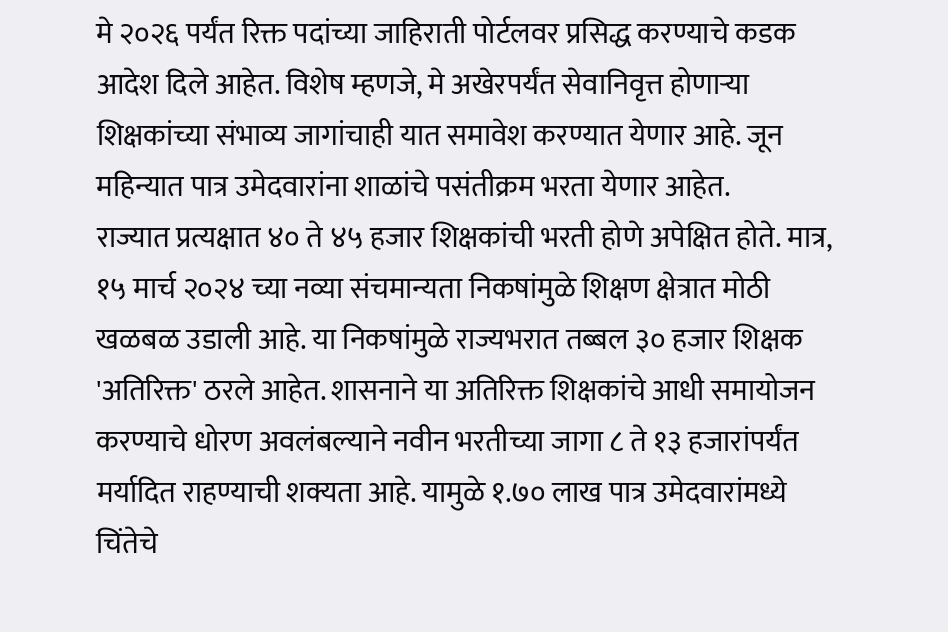मे २०२६ पर्यंत रिक्त पदांच्या जाहिराती पोर्टलवर प्रसिद्ध करण्याचे कडक आदेश दिले आहेत. विशेष म्हणजे, मे अखेरपर्यंत सेवानिवृत्त होणाऱ्या शिक्षकांच्या संभाव्य जागांचाही यात समावेश करण्यात येणार आहे. जून महिन्यात पात्र उमेदवारांना शाळांचे पसंतीक्रम भरता येणार आहेत.
राज्यात प्रत्यक्षात ४० ते ४५ हजार शिक्षकांची भरती होणे अपेक्षित होते. मात्र, १५ मार्च २०२४ च्या नव्या संचमान्यता निकषांमुळे शिक्षण क्षेत्रात मोठी खळबळ उडाली आहे. या निकषांमुळे राज्यभरात तब्बल ३० हजार शिक्षक 'अतिरिक्त' ठरले आहेत. शासनाने या अतिरिक्त शिक्षकांचे आधी समायोजन करण्याचे धोरण अवलंबल्याने नवीन भरतीच्या जागा ८ ते १३ हजारांपर्यंत मर्यादित राहण्याची शक्यता आहे. यामुळे १.७० लाख पात्र उमेदवारांमध्ये चिंतेचे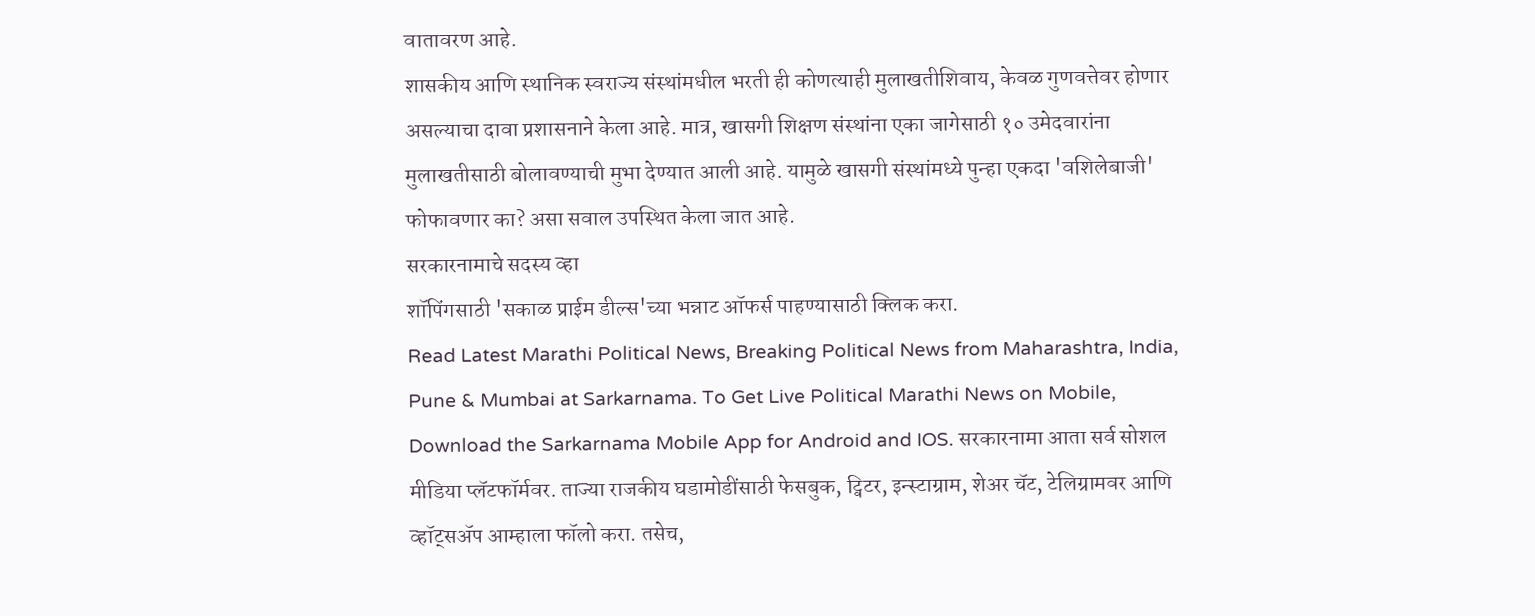वातावरण आहे.
शासकीय आणि स्थानिक स्वराज्य संस्थांमधील भरती ही कोणत्याही मुलाखतीशिवाय, केवळ गुणवत्तेवर होणार असल्याचा दावा प्रशासनाने केला आहे. मात्र, खासगी शिक्षण संस्थांना एका जागेसाठी १० उमेदवारांना मुलाखतीसाठी बोलावण्याची मुभा देण्यात आली आहे. यामुळे खासगी संस्थांमध्ये पुन्हा एकदा 'वशिलेबाजी' फोफावणार का? असा सवाल उपस्थित केला जात आहे.
सरकारनामाचे सदस्य व्हा
शॉपिंगसाठी 'सकाळ प्राईम डील्स'च्या भन्नाट ऑफर्स पाहण्यासाठी क्लिक करा.
Read Latest Marathi Political News, Breaking Political News from Maharashtra, India, Pune & Mumbai at Sarkarnama. To Get Live Political Marathi News on Mobile, Download the Sarkarnama Mobile App for Android and IOS. सरकारनामा आता सर्व सोशल मीडिया प्लॅटफॉर्मवर. ताज्या राजकीय घडामोडींसाठी फेसबुक, ट्विटर, इन्स्टाग्राम, शेअर चॅट, टेलिग्रामवर आणि व्हॉट्सॲप आम्हाला फॉलो करा. तसेच,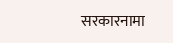सरकारनामा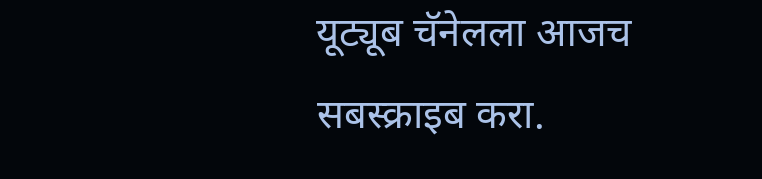यूट्यूब चॅनेलला आजच सबस्क्राइब करा.